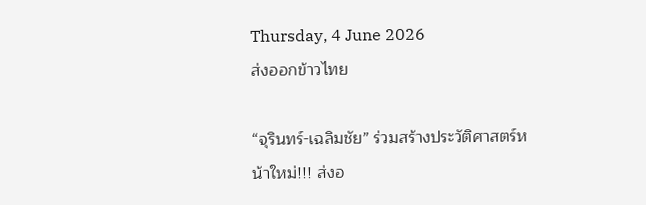Thursday, 4 June 2026
ส่งออกข้าวไทย

“จุรินทร์-เฉลิมชัย” ร่วมสร้างประวัติศาสตร์หน้าใหม่!!! ส่งอ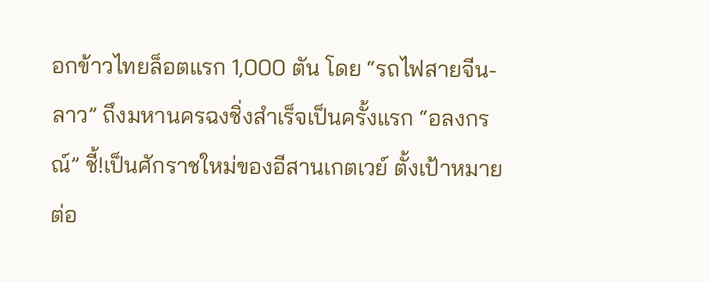อกข้าวไทยล็อตแรก 1,000 ตัน โดย “รถไฟสายจีน-ลาว” ถึงมหานครฉงชิ่งสำเร็จเป็นครั้งแรก “อลงกรณ์” ชี้!เป็นศักราชใหม่ของอีสานเกตเวย์ ตั้งเป้าหมายต่อ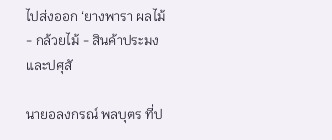ไปส่งออก ‘ยางพารา ผลไม้ - กล้วยไม้ - สินค้าประมงและปศุสั

นายอลงกรณ์ พลบุตร ที่ป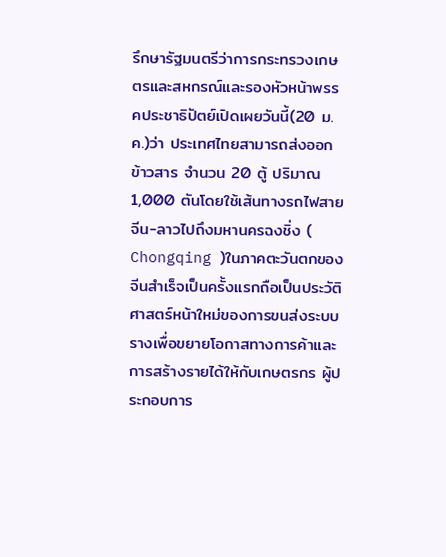รึกษารัฐมนตรีว่าการกระทรวงเกษตรและสหกรณ์และรองหัวหน้าพรรคประชาธิปัตย์เปิดเผยวันนี้(20 ม.ค.)ว่า ประเทศไทยสามารถส่งออกข้าวสาร จำนวน 20 ตู้ ปริมาณ 1,000 ตันโดยใช้เส้นทางรถไฟสายจีน-ลาวไปถึงมหานครฉงชิ่ง ( Chongqing )ในภาคตะวันตกของจีนสำเร็จเป็นครั้งแรกถือเป็นประวัติศาสตร์หน้าใหม่ของการขนส่งระบบรางเพื่อขยายโอกาสทางการค้าและการสร้างรายได้ให้กับเกษตรกร ผู้ประกอบการ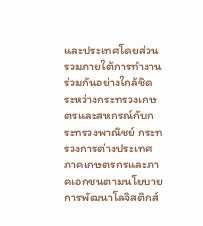และประเทศโดยส่วนรวมภายใต้การทำงานร่วมกันอย่างใกล้ชิดระหว่างกระทรวงเกษตรและสหกรณ์กับกระทรวงพาณิชย์ กระทรวงการต่างประเทศ ภาคเกษตรกรและภาคเอกชนตามนโยบายการพัฒนาโลจิสติกส์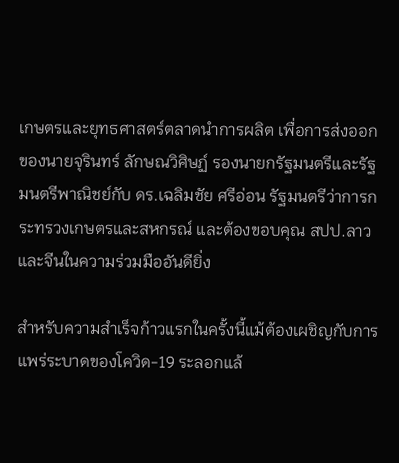เกษตรและยุทธศาสตร์ตลาดนำการผลิต เพื่อการส่งออกของนายจุรินทร์ ลักษณวิศิษฏ์ รองนายกรัฐมนตรีและรัฐมนตรีพาณิชย์กับ ดร.เฉลิมชัย ศรีอ่อน รัฐมนตรีว่าการกระทรวงเกษตรและสหกรณ์ และต้องขอบคุณ สปป.ลาวและจีนในความร่วมมืออันดียิ่ง

สำหรับความสำเร็จก้าวแรกในครั้งนี้แม้ต้องเผชิญกับการแพร่ระบาดของโควิด-19 ระลอกแล้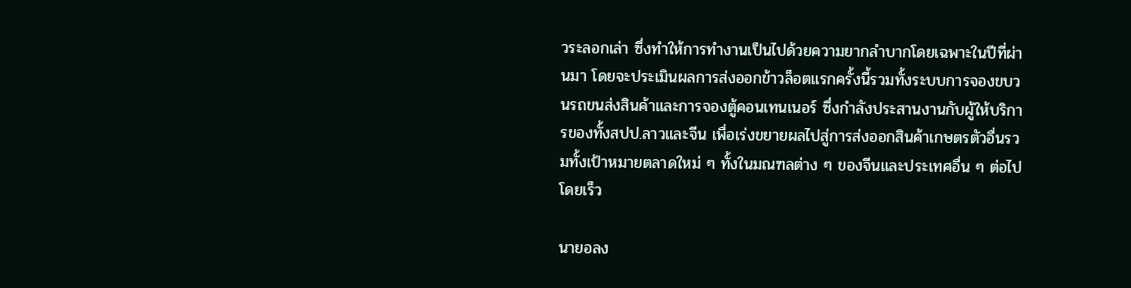วระลอกเล่า ซึ่งทำให้การทำงานเป็นไปด้วยความยากลำบากโดยเฉพาะในปีที่ผ่านมา โดยจะประเมินผลการส่งออกข้าวล็อตแรกครั้งนี้รวมทั้งระบบการจองขบวนรถขนส่งสินค้าและการจองตู้คอนเทนเนอร์ ซึ่งกำลังประสานงานกับผู้ให้บริการของทั้งสปป.ลาวและจีน เพื่อเร่งขยายผลไปสู่การส่งออกสินค้าเกษตรตัวอื่นรวมทั้งเป้าหมายตลาดใหม่ ๆ ทั้งในมณฑลต่าง ๆ ของจีนและประเทศอื่น ๆ ต่อไปโดยเร็ว

นายอลง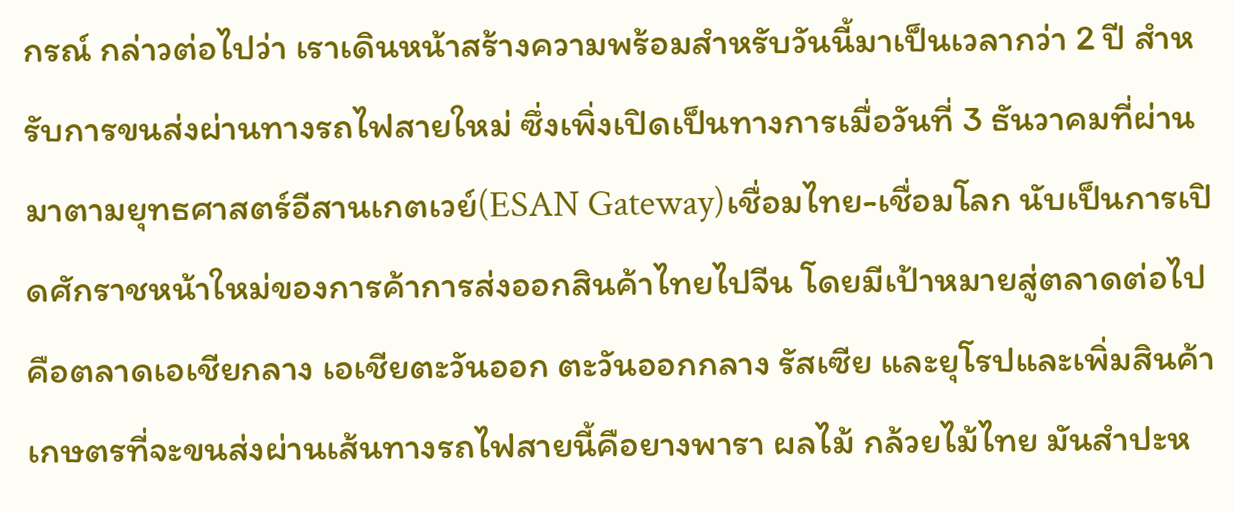กรณ์ กล่าวต่อไปว่า เราเดินหน้าสร้างความพร้อมสำหรับวันนี้มาเป็นเวลากว่า 2 ปี สำหรับการขนส่งผ่านทางรถไฟสายใหม่ ซึ่งเพิ่งเปิดเป็นทางการเมื่อวันที่ 3 ธันวาคมที่ผ่านมาตามยุทธศาสตร์อีสานเกตเวย์(ESAN Gateway)เชื่อมไทย-เชื่อมโลก นับเป็นการเปิดศักราชหน้าใหม่ของการค้าการส่งออกสินค้าไทยไปจีน โดยมีเป้าหมายสู่ตลาดต่อไปคือตลาดเอเชียกลาง เอเชียตะวันออก ตะวันออกกลาง รัสเซีย และยุโรปและเพิ่มสินค้าเกษตรที่จะขนส่งผ่านเส้นทางรถไฟสายนี้คือยางพารา ผลไม้ กล้วยไม้ไทย มันสำปะห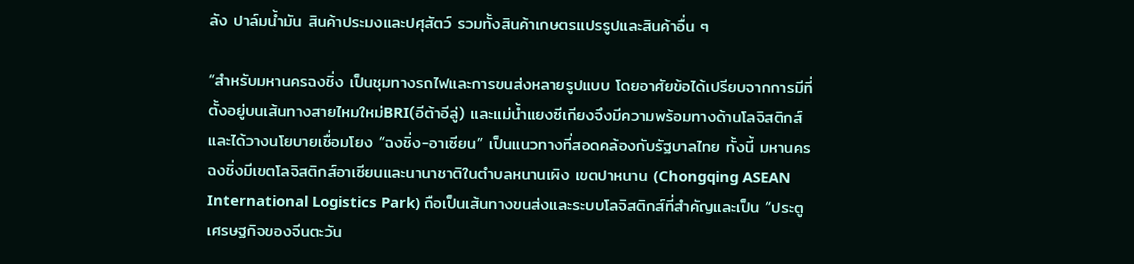ลัง ปาล์มน้ำมัน สินค้าประมงและปศุสัตว์ รวมทั้งสินค้าเกษตรแปรรูปและสินค้าอื่น ๆ

“สำหรับมหานครฉงชิ่ง เป็นชุมทางรถไฟและการขนส่งหลายรูปแบบ โดยอาศัยข้อได้เปรียบจากการมีที่ตั้งอยู่บนเส้นทางสายไหมใหม่BRI(อีต้าอีลู่) และแม่น้ำแยงซีเกียงจึงมีความพร้อมทางด้านโลจิสติกส์และได้วางนโยบายเชื่อมโยง “ฉงชิ่ง-อาเซียน” เป็นแนวทางที่สอดคล้องกับรัฐบาลไทย ทั้งนี้ มหานครฉงชิ่งมีเขตโลจิสติกส์อาเซียนและนานาชาติในตำบลหนานเผิง เขตปาหนาน (Chongqing ASEAN International Logistics Park) ถือเป็นเส้นทางขนส่งและระบบโลจิสติกส์ที่สำคัญและเป็น “ประตูเศรษฐกิจของจีนตะวัน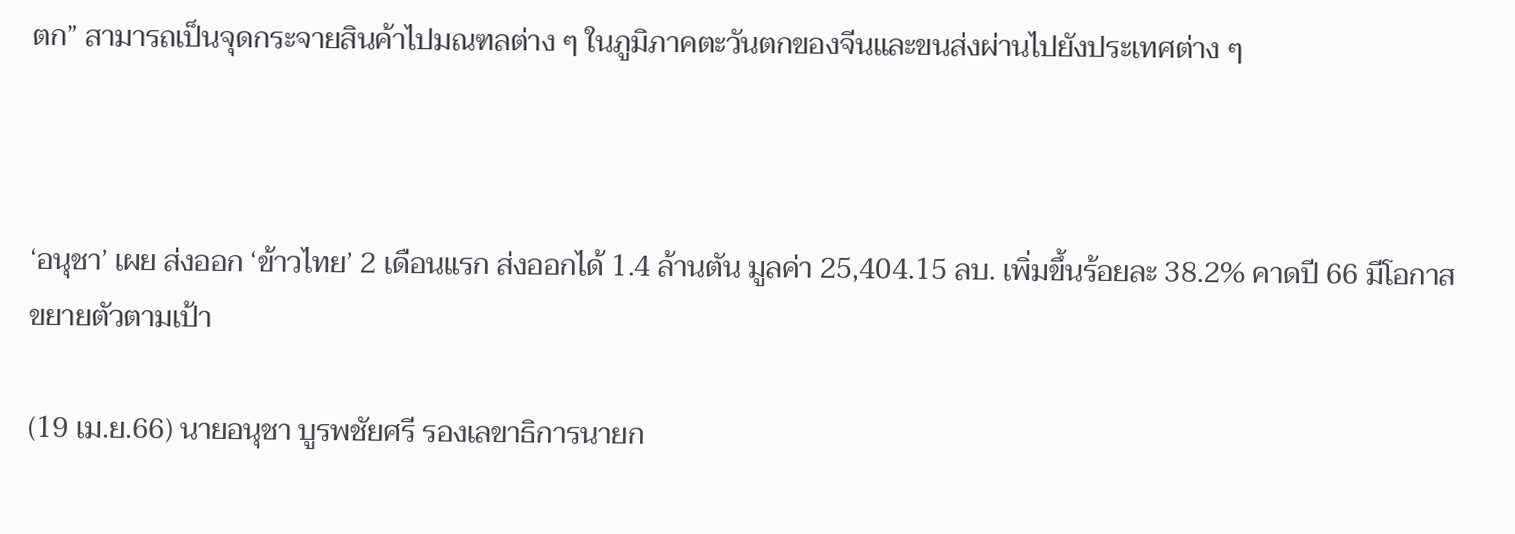ตก” สามารถเป็นจุดกระจายสินค้าไปมณฑลต่าง ๆ ในภูมิภาคตะวันตกของจีนและขนส่งผ่านไปยังประเทศต่าง ๆ



‘อนุชา’ เผย ส่งออก ‘ข้าวไทย’ 2 เดือนแรก ส่งออกได้ 1.4 ล้านตัน มูลค่า 25,404.15 ลบ. เพิ่มขึ้นร้อยละ 38.2% คาดปี 66 มีโอกาสขยายตัวตามเป้า

(19 เม.ย.66) นายอนุชา บูรพชัยศรี รองเลขาธิการนายก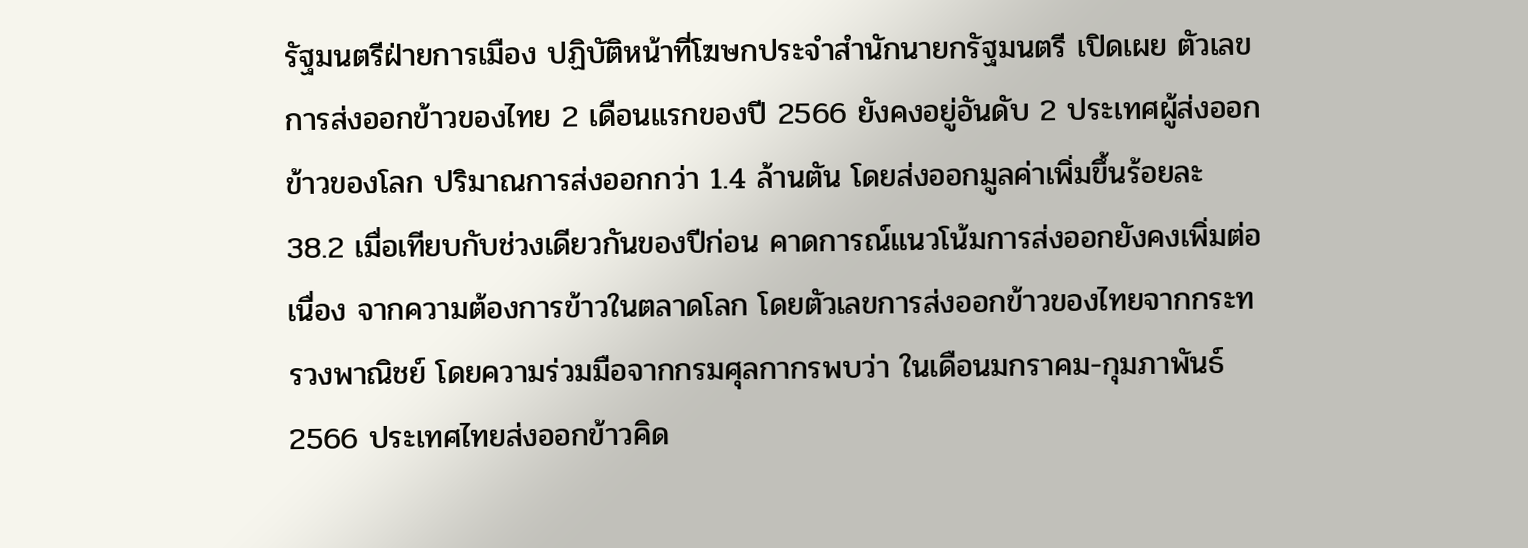รัฐมนตรีฝ่ายการเมือง ปฏิบัติหน้าที่โฆษกประจำสำนักนายกรัฐมนตรี เปิดเผย ตัวเลขการส่งออกข้าวของไทย 2 เดือนแรกของปี 2566 ยังคงอยู่อันดับ 2 ประเทศผู้ส่งออกข้าวของโลก ปริมาณการส่งออกกว่า 1.4 ล้านตัน โดยส่งออกมูลค่าเพิ่มขึ้นร้อยละ 38.2 เมื่อเทียบกับช่วงเดียวกันของปีก่อน คาดการณ์แนวโน้มการส่งออกยังคงเพิ่มต่อเนื่อง จากความต้องการข้าวในตลาดโลก โดยตัวเลขการส่งออกข้าวของไทยจากกระทรวงพาณิชย์ โดยความร่วมมือจากกรมศุลกากรพบว่า ในเดือนมกราคม-กุมภาพันธ์ 2566 ประเทศไทยส่งออกข้าวคิด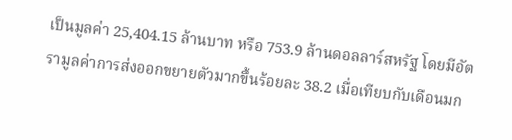เป็นมูลค่า 25,404.15 ล้านบาท หรือ 753.9 ล้านดอลลาร์สหรัฐ โดยมีอัตรามูลค่าการส่งออกขยายตัวมากขึ้นร้อยละ 38.2 เมื่อเทียบกับเดือนมก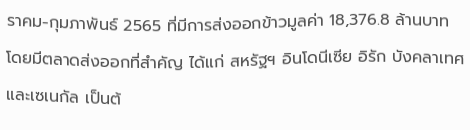ราคม-กุมภาพันธ์ 2565 ที่มีการส่งออกข้าวมูลค่า 18,376.8 ล้านบาท โดยมีตลาดส่งออกที่สำคัญ ได้แก่ สหรัฐฯ อินโดนีเซีย อิรัก บังคลาเทศ และเซเนกัล เป็นต้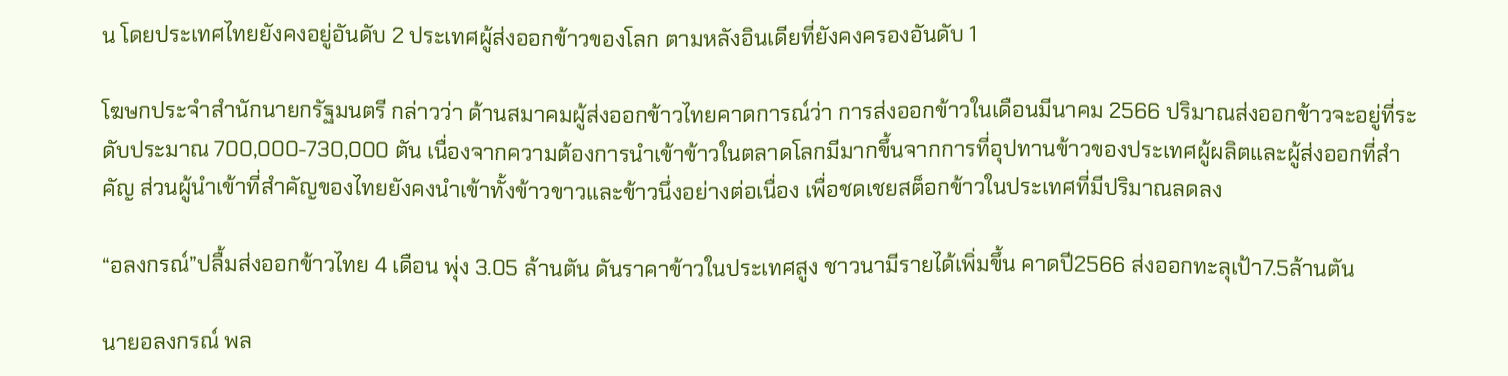น โดยประเทศไทยยังคงอยู่อันดับ 2 ประเทศผู้ส่งออกข้าวของโลก ตามหลังอินเดียที่ยังคงครองอันดับ 1

โฆษกประจำสำนักนายกรัฐมนตรี กล่าวว่า ด้านสมาคมผู้ส่งออกข้าวไทยคาดการณ์ว่า การส่งออกข้าวในเดือนมีนาคม 2566 ปริมาณส่งออกข้าวจะอยู่ที่ระดับประมาณ 700,000-730,000 ตัน เนื่องจากความต้องการนำเข้าข้าวในตลาดโลกมีมากขึ้นจากการที่อุปทานข้าวของประเทศผู้ผลิตและผู้ส่งออกที่สำคัญ ส่วนผู้นำเข้าที่สำคัญของไทยยังคงนำเข้าทั้งข้าวขาวและข้าวนึ่งอย่างต่อเนื่อง เพื่อชดเชยสต็อกข้าวในประเทศที่มีปริมาณลดลง

“อลงกรณ์”ปลื้มส่งออกข้าวไทย 4 เดือน พุ่ง 3.05 ล้านตัน ดันราคาข้าวในประเทศสูง ชาวนามีรายได้เพิ่มขึ้น คาดปี2566 ส่งออกทะลุเป้า7.5ล้านตัน

นายอลงกรณ์ พล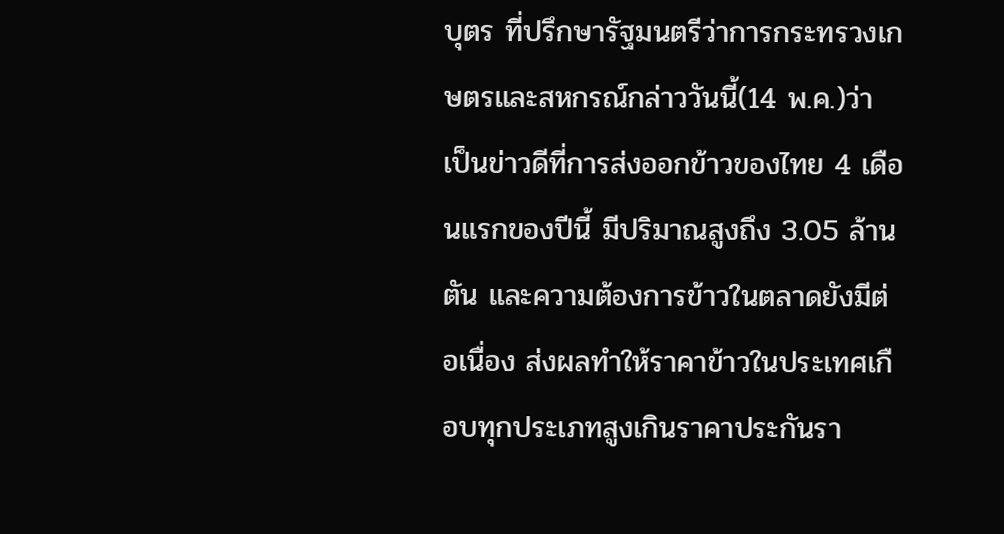บุตร ที่ปรึกษารัฐมนตรีว่าการกระทรวงเกษตรและสหกรณ์กล่าววันนี้(14 พ.ค.)ว่า เป็นข่าวดีที่การส่งออกข้าวของไทย 4 เดือนแรกของปีนี้ มีปริมาณสูงถึง 3.05 ล้านตัน และความต้องการข้าวในตลาดยังมีต่อเนื่อง ส่งผลทำให้ราคาข้าวในประเทศเกือบทุกประเภทสูงเกินราคาประกันรา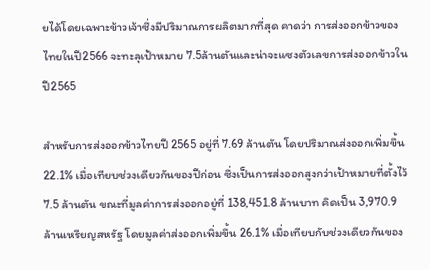ยได้โดยเฉพาะข้าวเจ้าซึ่งมีปริมาณการผลิตมากที่สุด คาดว่า การส่งออกข้าวของไทยในปี2566 จะทะลุเป้าหมาย 7.5ล้านตันและน่าจะแซงตัวเลขการส่งออกข้าวในปี2565

สำหรับการส่งออกข้าวไทยปี 2565 อยู่ที่ 7.69 ล้านตัน โดยปริมาณส่งออกเพิ่มขึ้น 22.1% เมื่อเทียบช่วงเดียวกันของปีก่อน ซึ่งเป็นการส่งออกสูงกว่าเป้าหมายที่ตั้งไว้ 7.5 ล้านตัน ขณะที่มูลค่าการส่งออกอยู่ที่ 138,451.8 ล้านบาท คิดเป็น 3,970.9 ล้านเหรียญสหรัฐ โดยมูลค่าส่งออกเพิ่มขึ้น 26.1% เมื่อเทียบกับช่วงเดียวกันของ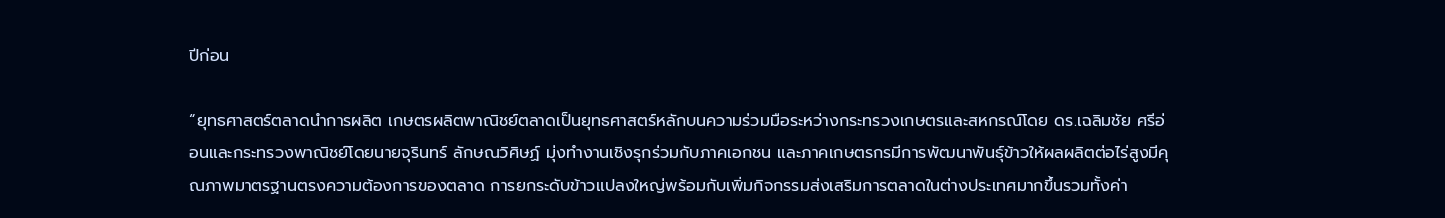ปีก่อน

“ยุทธศาสตร์ตลาดนำการผลิต เกษตรผลิตพาณิชย์ตลาดเป็นยุทธศาสตร์หลักบนความร่วมมือระหว่างกระทรวงเกษตรและสหกรณ์โดย ดร.เฉลิมชัย ศรีอ่อนและกระทรวงพาณิชย์โดยนายจุรินทร์ ลักษณวิศิษฏ์ มุ่งทำงานเชิงรุกร่วมกับภาคเอกชน และภาคเกษตรกรมีการพัฒนาพันธุ์ข้าวให้ผลผลิตต่อไร่สูงมีคุณภาพมาตรฐานตรงความต้องการของตลาด การยกระดับข้าวแปลงใหญ่พร้อมกับเพิ่มกิจกรรมส่งเสริมการตลาดในต่างประเทศมากขึ้นรวมทั้งค่า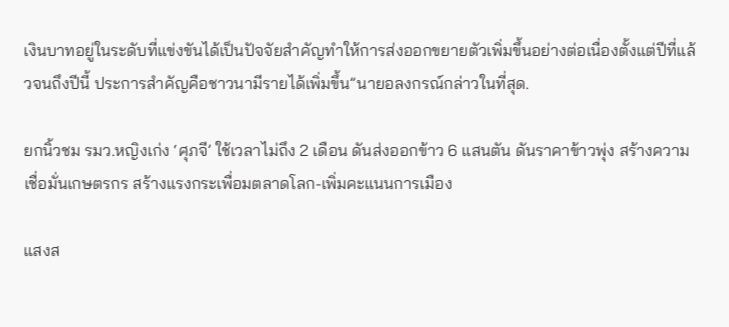เงินบาทอยู่ในระดับที่แข่งขันได้เป็นปัจจัยสำคัญทำให้การส่งออกขยายตัวเพิ่มขึ้นอย่างต่อเนื่องตั้งแต่ปีที่แล้วจนถึงปีนี้ ประการสำคัญคือชาวนามีรายได้เพิ่มขึ้น”นายอลงกรณ์กล่าวในที่สุด.

ยกนิ้วชม รมว.หญิงเก่ง ‘ศุภจี’ ใช้เวลาไม่ถึง 2 เดือน ดันส่งออกข้าว 6 แสนตัน ดันราคาข้าวพุ่ง สร้างความเชื่อมั่นเกษตรกร สร้างแรงกระเพื่อมตลาดโลก-เพิ่มคะแนนการเมือง

แสงส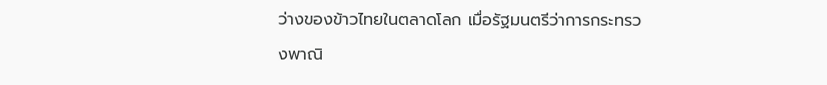ว่างของข้าวไทยในตลาดโลก เมื่อรัฐมนตรีว่าการกระทรวงพาณิ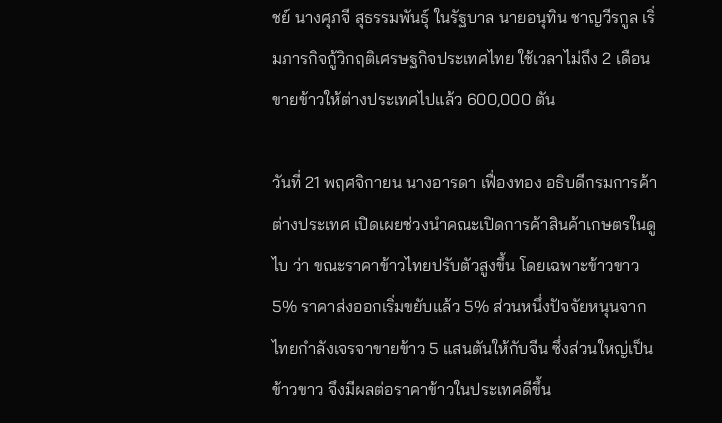ชย์ นางศุภจี สุธรรมพันธุ์ ในรัฐบาล นายอนุทิน ชาญวีรกูล เริ่มภารกิจกู้วิกฤติเศรษฐกิจประเทศไทย ใช้เวลาไม่ถึง 2 เดือน ขายข้าวให้ต่างประเทศไปแล้ว 600,000 ตัน

วันที่ 21 พฤศจิกายน นางอารดา เฟื่องทอง อธิบดีกรมการค้าต่างประเทศ เปิดเผยช่วงนำคณะเปิดการค้าสินค้าเกษตรในดูไบ ว่า ขณะราคาข้าวไทยปรับตัวสูงขึ้น โดยเฉพาะข้าวขาว 5% ราคาส่งออกเริ่มขยับแล้ว 5% ส่วนหนึ่งปัจจัยหนุนจากไทยกำลังเจรจาขายข้าว 5 แสนตันให้กับจีน ซึ่งส่วนใหญ่เป็นข้าวขาว จึงมีผลต่อราคาข้าวในประเทศดีขึ้น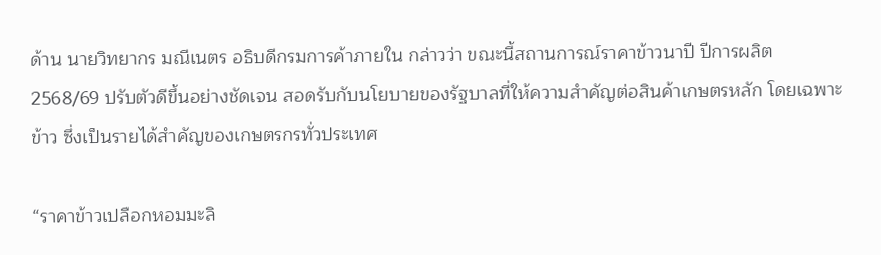ด้าน นายวิทยากร มณีเนตร อธิบดีกรมการค้าภายใน กล่าวว่า ขณะนี้สถานการณ์ราคาข้าวนาปี ปีการผลิต 2568/69 ปรับตัวดีขึ้นอย่างชัดเจน สอดรับกับนโยบายของรัฐบาลที่ให้ความสำคัญต่อสินค้าเกษตรหลัก โดยเฉพาะข้าว ซึ่งเป็นรายได้สำคัญของเกษตรกรทั่วประเทศ

“ราคาข้าวเปลือกหอมมะลิ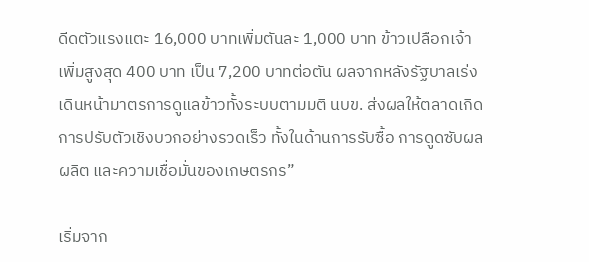ดีดตัวแรงแตะ 16,000 บาทเพิ่มตันละ 1,000 บาท ข้าวเปลือกเจ้า เพิ่มสูงสุด 400 บาท เป็น 7,200 บาทต่อตัน ผลจากหลังรัฐบาลเร่งเดินหน้ามาตรการดูแลข้าวทั้งระบบตามมติ นบข. ส่งผลให้ตลาดเกิดการปรับตัวเชิงบวกอย่างรวดเร็ว ทั้งในด้านการรับซื้อ การดูดซับผลผลิต และความเชื่อมั่นของเกษตรกร”

เริ่มจาก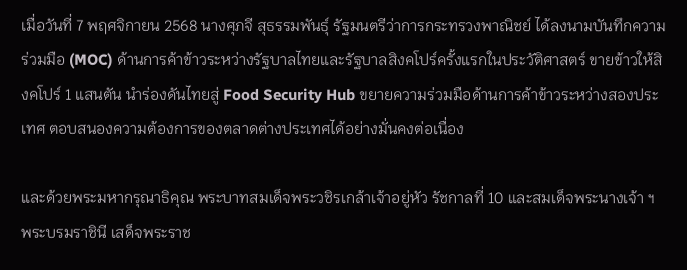เมื่อวันที่ 7 พฤศจิกายน 2568 นางศุภจี สุธรรมพันธุ์ รัฐมนตรีว่าการกระทรวงพาณิชย์ ได้ลงนามบันทึกความร่วมมือ (MOC) ด้านการค้าข้าวระหว่างรัฐบาลไทยและรัฐบาลสิงคโปร์ครั้งแรกในประวัติศาสตร์ ขายข้าวให้สิงคโปร์ 1 แสนตัน นำร่องดันไทยสู่ Food Security Hub ขยายความร่วมมือด้านการค้าข้าวระหว่างสองประเทศ ตอบสนองความต้องการของตลาดต่างประเทศได้อย่างมั่นคงต่อเนื่อง

และด้วยพระมหากรุณาธิคุณ พระบาทสมเด็จพระวชิรเกล้าเจ้าอยู่หัว รัชกาลที่ 10 และสมเด็จพระนางเจ้า ฯ พระบรมราชินี เสด็จพระราช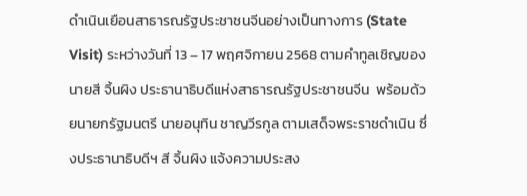ดำเนินเยือนสาธารณรัฐประชาชนจีนอย่างเป็นทางการ (State Visit) ระหว่างวันที่ 13 – 17 พฤศจิกายน 2568 ตามคำทูลเชิญของนายสี จิ้นผิง ประธานาธิบดีแห่งสาธารณรัฐประชาชนจีน  พร้อมด้วยนายกรัฐมนตรี นายอนุทิน ชาญวีรกูล ตามเสด็จพระราชดำเนิน ซึ่งประธานาธิบดีฯ สี จิ้นผิง แจ้งความประสง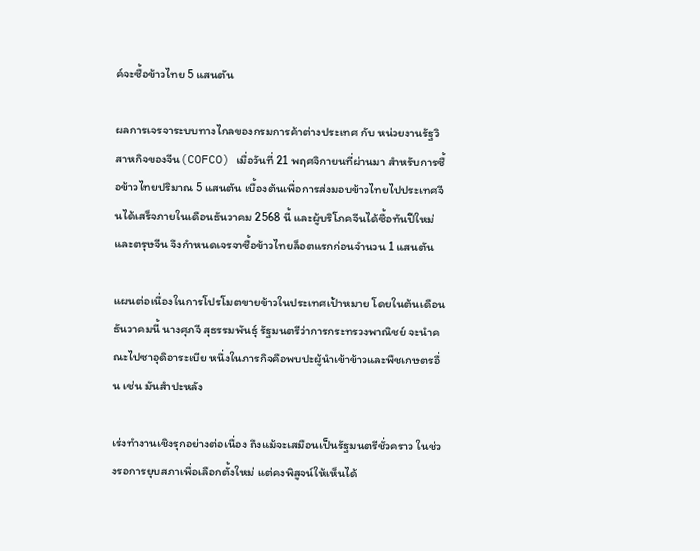ค์จะซื้อข้าวไทย 5 แสนตัน

ผลการเจรจาระบบทางไกลของกรมการค้าต่างประเทศ กับ หน่วยงานรัฐวิสาหกิจของจีน(COFCO) เมื่อวันที่ 21 พฤศจิกายนที่ผ่านมา สำหรับการซื้อข้าวไทยปริมาณ 5 แสนตัน เบื้องต้นเพื่อการส่งมอบข้าวไทยไปประเทศจีนได้เสร็จภายในเดือนธันวาคม 2568 นี้ และผู้บริโภคจีนได้ซื้อทันปีใหม่และตรุษจีน จึงกำหนดเจรจาซื้อข้าวไทยล็อตแรกก่อนจำนวน 1 แสนตัน

แผนต่อเนื่องในการโปรโมตขายข้าวในประเทศเป้าหมาย โดยในต้นเดือนธันวาคมนี้ นางศุภจี สุธรรมพันธุ์ รัฐมนตรีว่าการกระทรวงพาณิชย์ จะนำคณะไปซาอุดิอาระเบีย หนึ่งในภารกิจคือพบปะผู้นำเข้าข้าวและพืชเกษตรอื่น เช่น มันสำปะหลัง

เร่งทำงานเชิงรุกอย่างต่อเนื่อง ถึงแม้จะเสมือนเป็นรัฐมนตรีชั่วคราว ในช่วงรอการยุบสภาเพื่อเลือกตั้งใหม่ แต่คงพิสูจน์ให้เห็นได้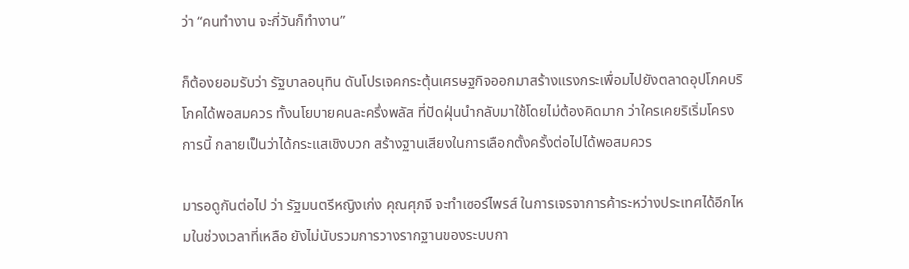ว่า “คนทำงาน จะกี่วันก็ทำงาน”

ก็ต้องยอมรับว่า รัฐบาลอนุทิน ดันโปรเจคกระตุ้นเศรษฐกิจออกมาสร้างแรงกระเพื่อมไปยังตลาดอุปโภคบริโภคได้พอสมควร ทั้งนโยบายคนละครึ่งพลัส ที่ปัดฝุ่นนำกลับมาใช้โดยไม่ต้องคิดมาก ว่าใครเคยริเริ่มโครงการนี้ กลายเป็นว่าได้กระแสเชิงบวก สร้างฐานเสียงในการเลือกตั้งครั้งต่อไปได้พอสมควร

มารอดูกันต่อไป ว่า รัฐมนตรีหญิงเก่ง คุณศุภจี จะทำเซอร์ไพรส์ ในการเจรจาการค้าระหว่างประเทศได้อีกไหมในช่วงเวลาที่เหลือ ยังไม่นับรวมการวางรากฐานของระบบกา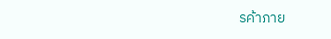รค้าภาย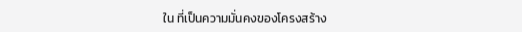ใน ที่เป็นความมั่นคงของโครงสร้าง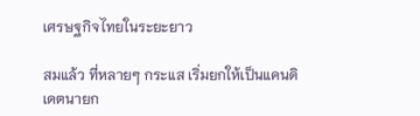เศรษฐกิจไทยในระยะยาว

สมแล้ว ที่หลายๆ กระแส เริ่มยกให้เป็นแคนดิเดตนายก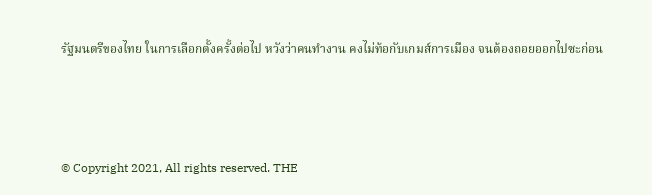รัฐมนตรีของไทย ในการเลือกตั้งครั้งต่อไป หวังว่าคนทำงาน คงไม่ท้อกับเกมส์การเมือง จนต้องถอยออกไปซะก่อน



© Copyright 2021, All rights reserved. THE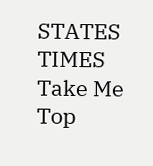STATES TIMES
Take Me Top